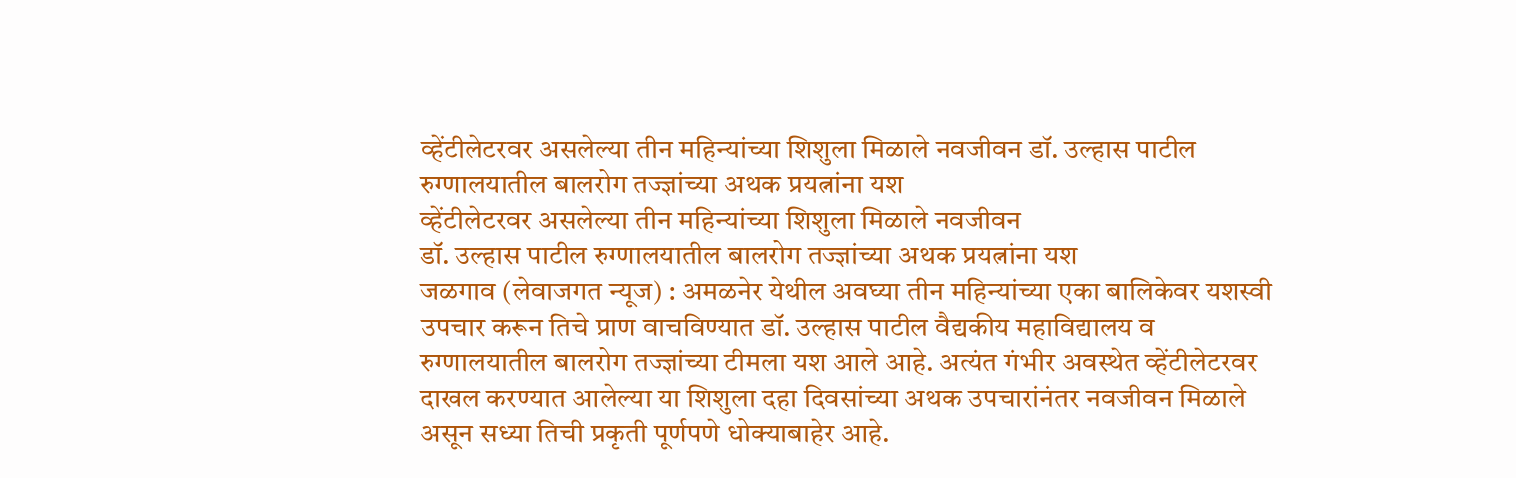व्हेंटीलेटरवर असलेल्या तीन महिन्यांच्या शिशुला मिळाले नवजीवन डॉ. उल्हास पाटील रुग्णालयातील बालरोग तज्ज्ञांच्या अथक प्रयत्नांना यश
व्हेंटीलेटरवर असलेल्या तीन महिन्यांच्या शिशुला मिळाले नवजीवन
डॉ. उल्हास पाटील रुग्णालयातील बालरोग तज्ज्ञांच्या अथक प्रयत्नांना यश
जळगाव (लेवाजगत न्यूज) : अमळनेर येथील अवघ्या तीन महिन्यांच्या एका बालिकेवर यशस्वी उपचार करून तिचे प्राण वाचविण्यात डॉ. उल्हास पाटील वैद्यकीय महाविद्यालय व रुग्णालयातील बालरोग तज्ज्ञांच्या टीमला यश आले आहे. अत्यंत गंभीर अवस्थेत व्हेंटीलेटरवर दाखल करण्यात आलेल्या या शिशुला दहा दिवसांच्या अथक उपचारांनंतर नवजीवन मिळाले असून सध्या तिची प्रकृती पूर्णपणे धोक्याबाहेर आहे.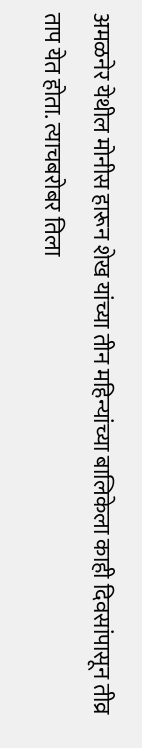अमळनेर येथील मोनीस हारून शेख यांच्या तीन महिन्यांच्या बालिकेला काही दिवसांपासून तीव्र ताप येत होता. त्याचबरोबर तिला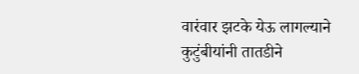वारंवार झटके येऊ लागल्याने कुटुंबीयांनी तातडीने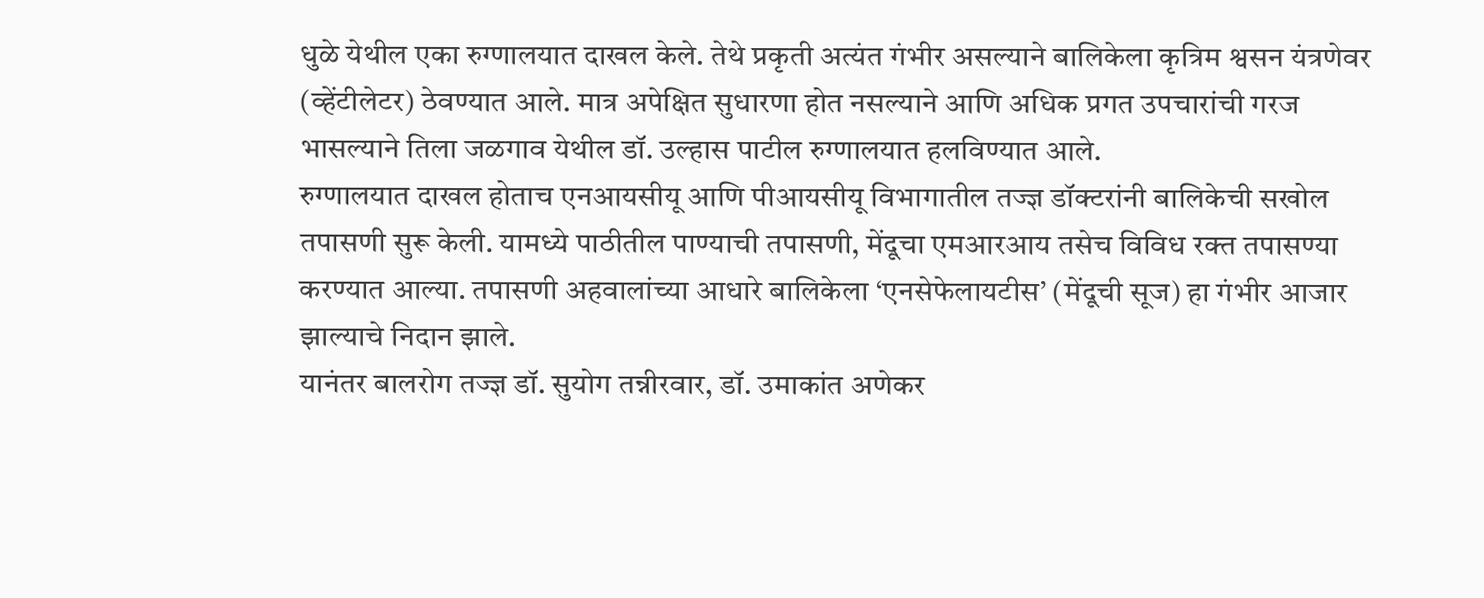धुळे येथील एका रुग्णालयात दाखल केले. तेथे प्रकृती अत्यंत गंभीर असल्याने बालिकेला कृत्रिम श्वसन यंत्रणेवर (व्हेंटीलेटर) ठेवण्यात आले. मात्र अपेक्षित सुधारणा होत नसल्याने आणि अधिक प्रगत उपचारांची गरज भासल्याने तिला जळगाव येथील डॉ. उल्हास पाटील रुग्णालयात हलविण्यात आले.
रुग्णालयात दाखल होताच एनआयसीयू आणि पीआयसीयू विभागातील तज्ज्ञ डॉक्टरांनी बालिकेची सखोल तपासणी सुरू केली. यामध्ये पाठीतील पाण्याची तपासणी, मेंदूचा एमआरआय तसेच विविध रक्त तपासण्या करण्यात आल्या. तपासणी अहवालांच्या आधारे बालिकेला ‘एनसेफेलायटीस’ (मेंदूची सूज) हा गंभीर आजार झाल्याचे निदान झाले.
यानंतर बालरोग तज्ज्ञ डॉ. सुयोग तन्नीरवार, डॉ. उमाकांत अणेकर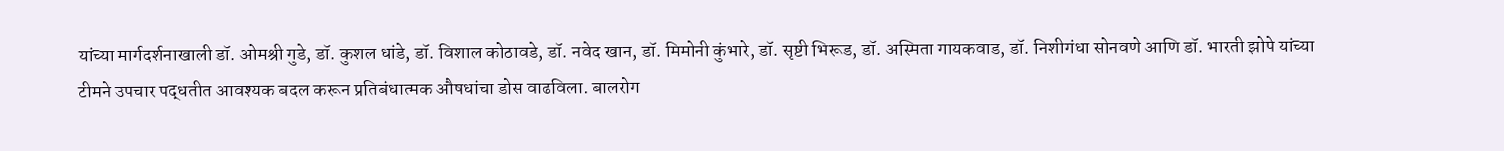यांच्या मार्गदर्शनाखाली डॉ. ओमश्री गुडे, डॉ. कुशल धांडे, डॉ. विशाल कोठावडे, डॉ. नवेद खान, डॉ. मिमोनी कुंभारे, डॉ. सृष्टी भिरूड, डॉ. अस्मिता गायकवाड, डॉ. निशीगंधा सोनवणे आणि डॉ. भारती झोपे यांच्या टीमने उपचार पद्धतीत आवश्यक बदल करून प्रतिबंधात्मक औषधांचा डोस वाढविला. बालरोग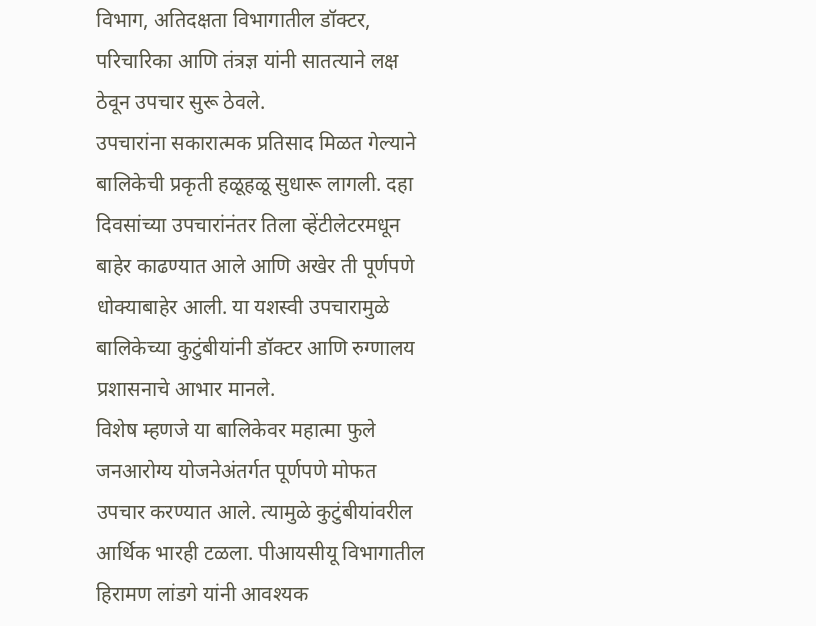विभाग, अतिदक्षता विभागातील डॉक्टर, परिचारिका आणि तंत्रज्ञ यांनी सातत्याने लक्ष ठेवून उपचार सुरू ठेवले.
उपचारांना सकारात्मक प्रतिसाद मिळत गेल्याने बालिकेची प्रकृती हळूहळू सुधारू लागली. दहा दिवसांच्या उपचारांनंतर तिला व्हेंटीलेटरमधून बाहेर काढण्यात आले आणि अखेर ती पूर्णपणे धोक्याबाहेर आली. या यशस्वी उपचारामुळे बालिकेच्या कुटुंबीयांनी डॉक्टर आणि रुग्णालय प्रशासनाचे आभार मानले.
विशेष म्हणजे या बालिकेवर महात्मा फुले जनआरोग्य योजनेअंतर्गत पूर्णपणे मोफत उपचार करण्यात आले. त्यामुळे कुटुंबीयांवरील आर्थिक भारही टळला. पीआयसीयू विभागातील हिरामण लांडगे यांनी आवश्यक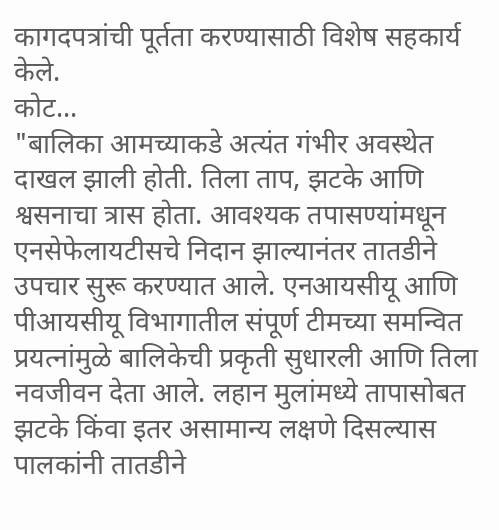कागदपत्रांची पूर्तता करण्यासाठी विशेष सहकार्य केले.
कोट...
"बालिका आमच्याकडे अत्यंत गंभीर अवस्थेत दाखल झाली होती. तिला ताप, झटके आणि श्वसनाचा त्रास होता. आवश्यक तपासण्यांमधून एनसेफेलायटीसचे निदान झाल्यानंतर तातडीने उपचार सुरू करण्यात आले. एनआयसीयू आणि पीआयसीयू विभागातील संपूर्ण टीमच्या समन्वित प्रयत्नांमुळे बालिकेची प्रकृती सुधारली आणि तिला नवजीवन देता आले. लहान मुलांमध्ये तापासोबत झटके किंवा इतर असामान्य लक्षणे दिसल्यास पालकांनी तातडीने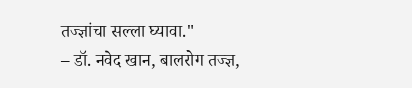तज्ज्ञांचा सल्ला घ्यावा."
– डॉ. नवेद खान, बालरोग तज्ज्ञ,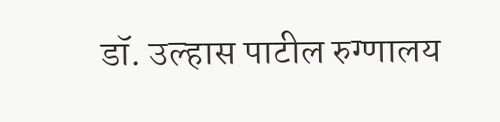डॉ. उल्हास पाटील रुग्णालय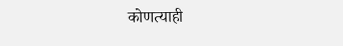कोणत्याही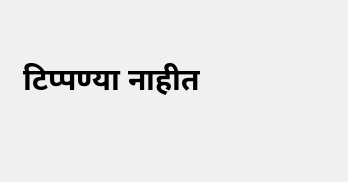टिप्पण्या नाहीत